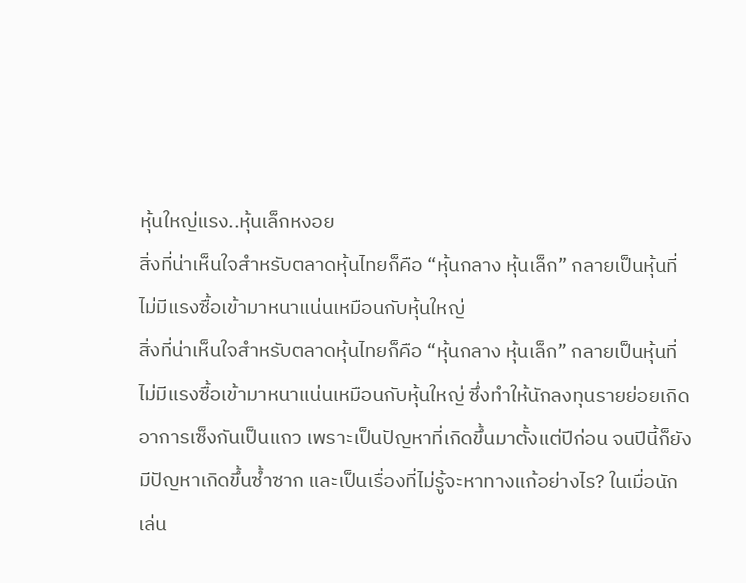หุ้นใหญ่แรง..หุ้นเล็กหงอย
สิ่งที่น่าเห็นใจสำหรับตลาดหุ้นไทยก็คือ “หุ้นกลาง หุ้นเล็ก” กลายเป็นหุ้นที่ไม่มีแรงซื้อเข้ามาหนาแน่นเหมือนกับหุ้นใหญ่
สิ่งที่น่าเห็นใจสำหรับตลาดหุ้นไทยก็คือ “หุ้นกลาง หุ้นเล็ก” กลายเป็นหุ้นที่ไม่มีแรงซื้อเข้ามาหนาแน่นเหมือนกับหุ้นใหญ่ ซึ่งทำให้นักลงทุนรายย่อยเกิดอาการเซ็งกันเป็นแถว เพราะเป็นปัญหาที่เกิดขึ้นมาตั้งแต่ปีก่อน จนปีนี้ก็ยังมีปัญหาเกิดขึ้นซ้ำซาก และเป็นเรื่องที่ไม่รู้จะหาทางแก้อย่างไร? ในเมื่อนักเล่น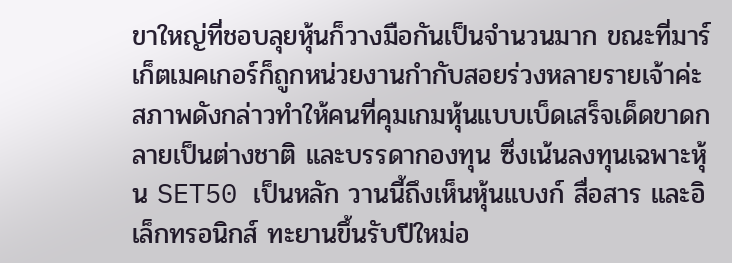ขาใหญ่ที่ชอบลุยหุ้นก็วางมือกันเป็นจำนวนมาก ขณะที่มาร์เก็ตเมคเกอร์ก็ถูกหน่วยงานกำกับสอยร่วงหลายรายเจ้าค่ะ
สภาพดังกล่าวทำให้คนที่คุมเกมหุ้นแบบเบ็ดเสร็จเด็ดขาดกลายเป็นต่างชาติ และบรรดากองทุน ซึ่งเน้นลงทุนเฉพาะหุ้น SET50 เป็นหลัก วานนี้ถึงเห็นหุ้นแบงก์ สื่อสาร และอิเล็กทรอนิกส์ ทะยานขึ้นรับปีใหม่อ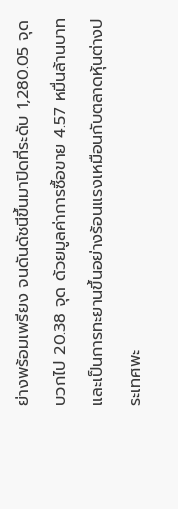ย่างพร้อมเพรียง จนดันดัชนีขึ้นมาปิดที่ระดับ 1,280.05 จุด บวกไป 20.38 จุด ด้วยมูลค่าการซื้อขาย 4.57 หมื่นล้านบาท และเป็นการทะยานขึ้นอย่างร้อนแรงเหมือนกับตลาดหุ้นต่างประเทศพะ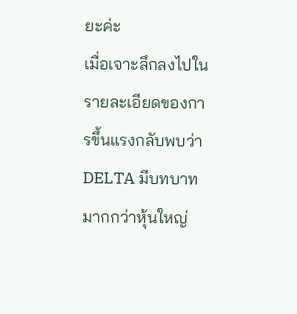ยะค่ะ
เมื่อเจาะลึกลงไปในรายละเอียดของการขึ้นแรงกลับพบว่า DELTA มีบทบาทมากกว่าหุ้นใหญ่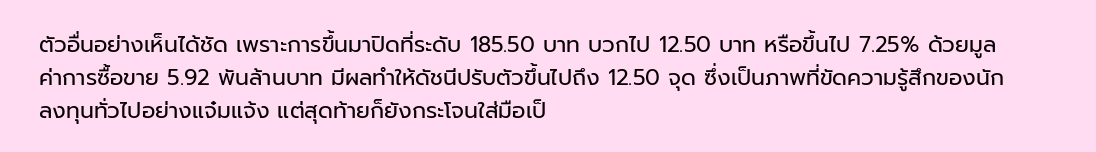ตัวอื่นอย่างเห็นได้ชัด เพราะการขึ้นมาปิดที่ระดับ 185.50 บาท บวกไป 12.50 บาท หรือขึ้นไป 7.25% ด้วยมูลค่าการซื้อขาย 5.92 พันล้านบาท มีผลทำให้ดัชนีปรับตัวขึ้นไปถึง 12.50 จุด ซึ่งเป็นภาพที่ขัดความรู้สึกของนักลงทุนทั่วไปอย่างแจ๋มแจ้ง แต่สุดท้ายก็ยังกระโจนใส่มือเป็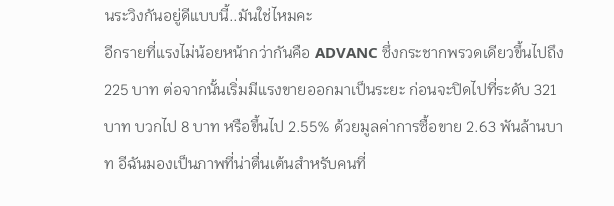นระวิงกันอยู่ดีแบบนี้..มันใช่ไหมคะ
อีกรายที่แรงไม่น้อยหน้ากว่ากันคือ ADVANC ซึ่งกระชากพรวดเดียวขึ้นไปถึง 225 บาท ต่อจากนั้นเริ่มมีแรงขายออกมาเป็นระยะ ก่อนจะปิดไปที่ระดับ 321 บาท บวกไป 8 บาท หรือขึ้นไป 2.55% ด้วยมูลค่าการซื้อขาย 2.63 พันล้านบาท อีฉันมองเป็นภาพที่น่าตื่นเต้นสำหรับคนที่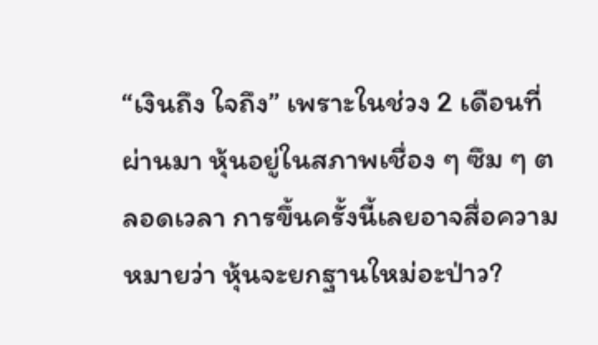“เงินถึง ใจถึง” เพราะในช่วง 2 เดือนที่ผ่านมา หุ้นอยู่ในสภาพเชื่อง ๆ ซึม ๆ ตลอดเวลา การขึ้นครั้งนี้เลยอาจสื่อความหมายว่า หุ้นจะยกฐานใหม่อะป่าว?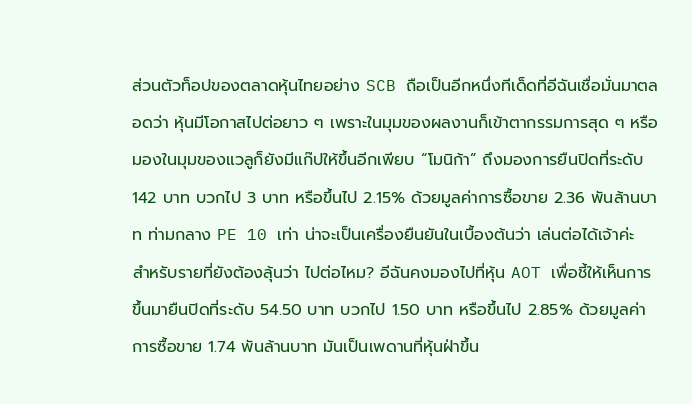ส่วนตัวท็อปของตลาดหุ้นไทยอย่าง SCB ถือเป็นอีกหนึ่งทีเด็ดที่อีฉันเชื่อมั่นมาตลอดว่า หุ้นมีโอกาสไปต่อยาว ๆ เพราะในมุมของผลงานก็เข้าตากรรมการสุด ๆ หรือมองในมุมของแวลูก็ยังมีแก๊ปให้ขึ้นอีกเพียบ “โมนิก้า” ถึงมองการยืนปิดที่ระดับ 142 บาท บวกไป 3 บาท หรือขึ้นไป 2.15% ด้วยมูลค่าการซื้อขาย 2.36 พันล้านบาท ท่ามกลาง PE 10 เท่า น่าจะเป็นเครื่องยืนยันในเบื้องต้นว่า เล่นต่อได้เจ้าค่ะ
สำหรับรายที่ยังต้องลุ้นว่า ไปต่อไหม? อีฉันคงมองไปที่หุ้น AOT เพื่อชี้ให้เห็นการขึ้นมายืนปิดที่ระดับ 54.50 บาท บวกไป 1.50 บาท หรือขึ้นไป 2.85% ด้วยมูลค่าการซื้อขาย 1.74 พันล้านบาท มันเป็นเพดานที่หุ้นฝ่าขึ้น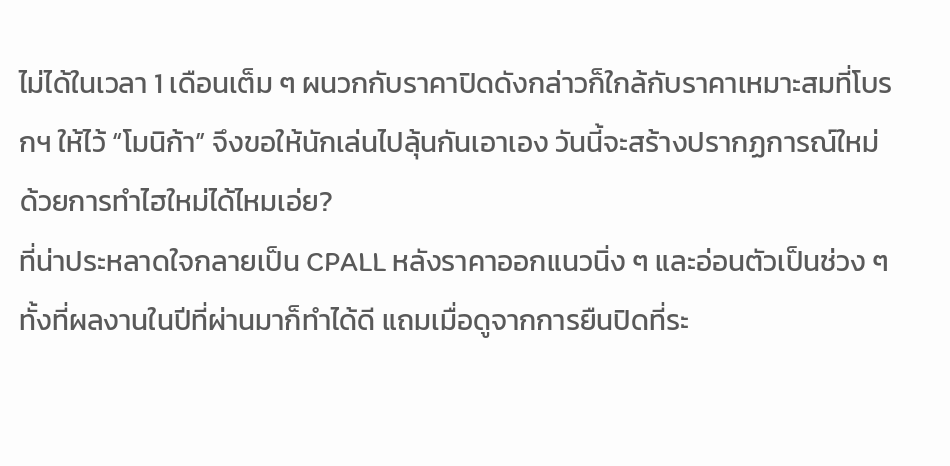ไม่ได้ในเวลา 1 เดือนเต็ม ๆ ผนวกกับราคาปิดดังกล่าวก็ใกล้กับราคาเหมาะสมที่โบรกฯ ให้ไว้ “โมนิก้า” จึงขอให้นักเล่นไปลุ้นกันเอาเอง วันนี้จะสร้างปรากฏการณ์ใหม่ด้วยการทำไฮใหม่ได้ไหมเอ่ย?
ที่น่าประหลาดใจกลายเป็น CPALL หลังราคาออกแนวนิ่ง ๆ และอ่อนตัวเป็นช่วง ๆ ทั้งที่ผลงานในปีที่ผ่านมาก็ทำได้ดี แถมเมื่อดูจากการยืนปิดที่ระ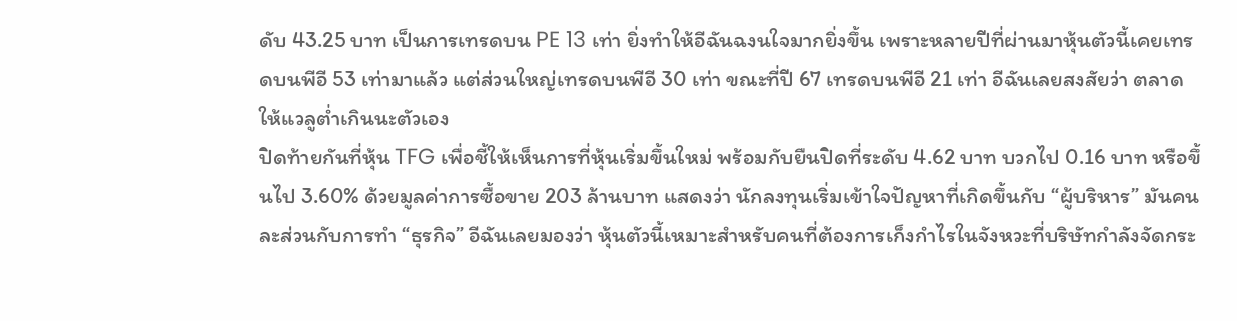ดับ 43.25 บาท เป็นการเทรดบน PE 13 เท่า ยิ่งทำให้อีฉันฉงนใจมากยิ่งขึ้น เพราะหลายปีที่ผ่านมาหุ้นตัวนี้เคยเทรดบนพีอี 53 เท่ามาแล้ว แต่ส่วนใหญ่เทรดบนพีอี 30 เท่า ขณะที่ปี 67 เทรดบนพีอี 21 เท่า อีฉันเลยสงสัยว่า ตลาดให้แวลูต่ำเกินนะตัวเอง
ปิดท้ายกันที่หุ้น TFG เพื่อชี้ให้เห็นการที่หุ้นเริ่มขึ้นใหม่ พร้อมกับยืนปิดที่ระดับ 4.62 บาท บวกไป 0.16 บาท หรือขึ้นไป 3.60% ด้วยมูลค่าการซื้อขาย 203 ล้านบาท แสดงว่า นักลงทุนเริ่มเข้าใจปัญหาที่เกิดขึ้นกับ “ผู้บริหาร” มันคนละส่วนกับการทำ “ธุรกิจ” อีฉันเลยมองว่า หุ้นตัวนี้เหมาะสำหรับคนที่ต้องการเก็งกำไรในจังหวะที่บริษัทกำลังจัดกระ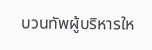บวนทัพผู้บริหารให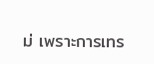ม่ เพราะการเทร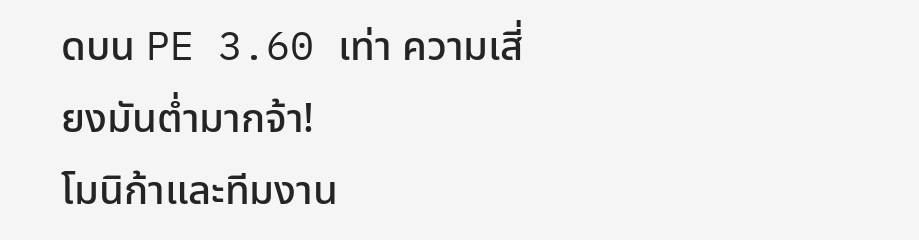ดบน PE 3.60 เท่า ความเสี่ยงมันต่ำมากจ้า!
โมนิก้าและทีมงาน